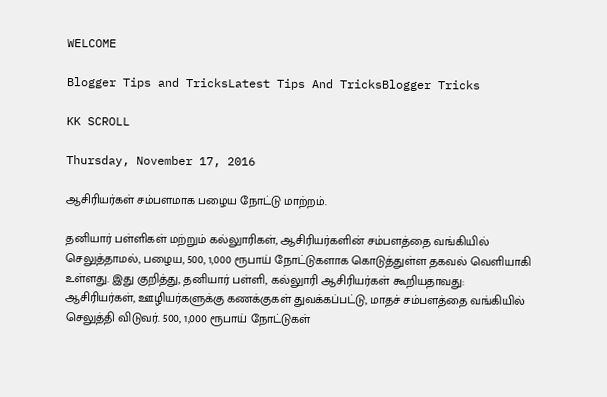WELCOME

Blogger Tips and TricksLatest Tips And TricksBlogger Tricks

KK SCROLL

Thursday, November 17, 2016

ஆசிரியர்கள் சம்பளமாக பழைய நோட்டு மாற்றம்.

தனியார் பள்ளிகள் மற்றும் கல்லுாரிகள், ஆசிரியர்களின் சம்பளத்தை வங்கியில் செலுத்தாமல், பழைய, 500, 1,000 ரூபாய் நோட்டுகளாக கொடுத்துள்ள தகவல் வெளியாகி உள்ளது. இது குறித்து, தனியார் பள்ளி, கல்லுாரி ஆசிரியர்கள் கூறியதாவது: ஆசிரியர்கள், ஊழியர்களுக்கு கணக்குகள் துவக்கப்பட்டு, மாதச் சம்பளத்தை வங்கியில் செலுத்தி விடுவர். 500, 1,000 ரூபாய் நோட்டுகள்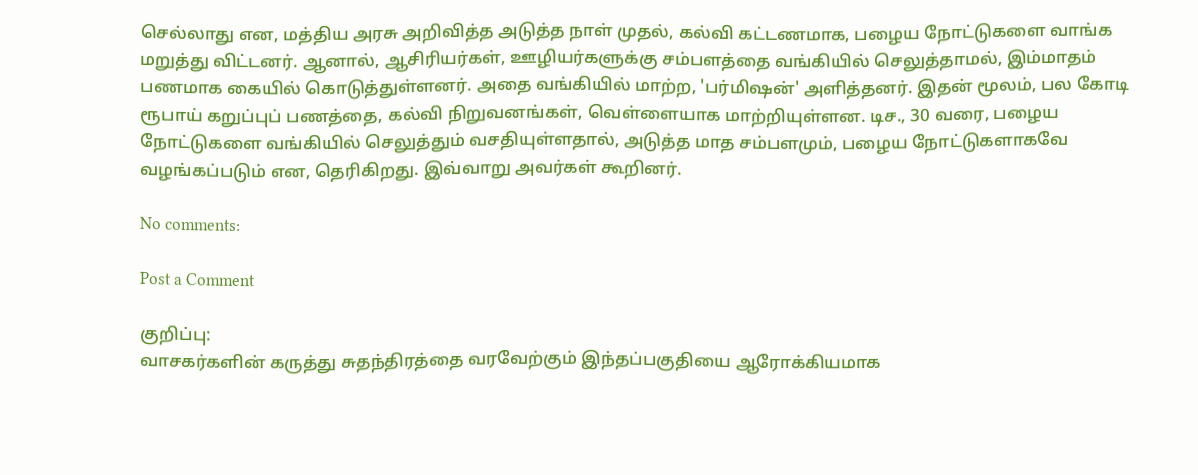செல்லாது என, மத்திய அரசு அறிவித்த அடுத்த நாள் முதல், கல்வி கட்டணமாக, பழைய நோட்டுகளை வாங்க மறுத்து விட்டனர். ஆனால், ஆசிரியர்கள், ஊழியர்களுக்கு சம்பளத்தை வங்கியில் செலுத்தாமல், இம்மாதம் பணமாக கையில் கொடுத்துள்ளனர். அதை வங்கியில் மாற்ற, 'பர்மிஷன்' அளித்தனர். இதன் மூலம், பல கோடி ரூபாய் கறுப்புப் பணத்தை, கல்வி நிறுவனங்கள், வெள்ளையாக மாற்றியுள்ளன. டிச., 30 வரை, பழைய நோட்டுகளை வங்கியில் செலுத்தும் வசதியுள்ளதால், அடுத்த மாத சம்பளமும், பழைய நோட்டுகளாகவே வழங்கப்படும் என, தெரிகிறது. இவ்வாறு அவர்கள் கூறினர்.

No comments:

Post a Comment

குறிப்பு:
வாசகர்களின் கருத்து சுதந்திரத்தை வரவேற்கும் இந்தப்பகுதியை ஆரோக்கியமாக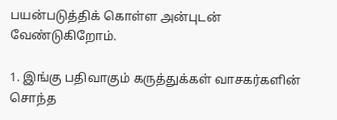பயன்படுத்திக் கொள்ள அன்புடன் வேண்டுகிறோம்.

1. இங்கு பதிவாகும் கருத்துக்கள் வாசகர்களின் சொந்த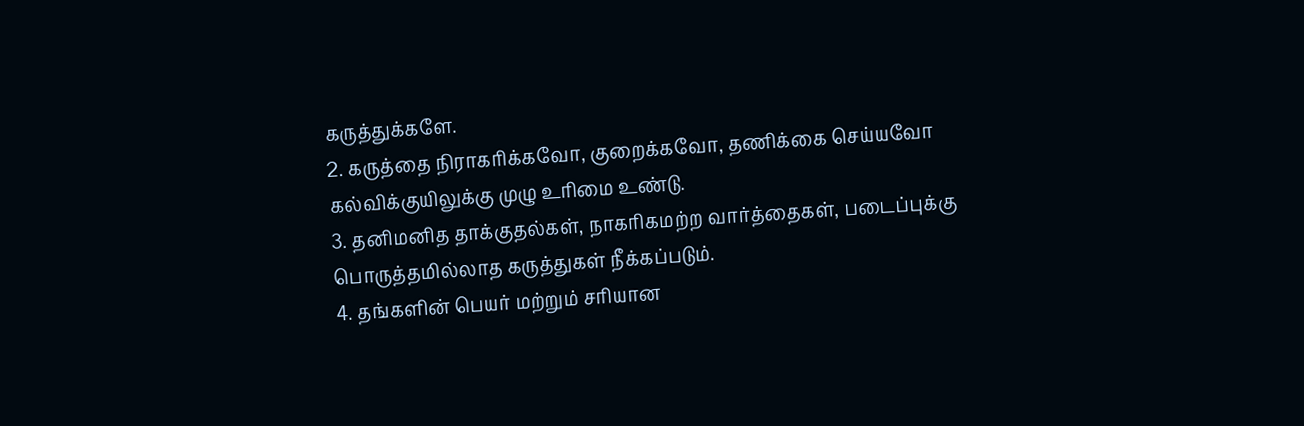கருத்துக்களே.
2. கருத்தை நிராகரிக்கவோ, குறைக்கவோ, தணிக்கை செய்யவோ கல்விக்குயிலுக்கு முழு உரிமை உண்டு.
3. தனிமனித தாக்குதல்கள், நாகரிகமற்ற வார்த்தைகள், படைப்புக்கு பொருத்தமில்லாத கருத்துகள் நீக்கப்படும்.
4. தங்களின் பெயர் மற்றும் சரியான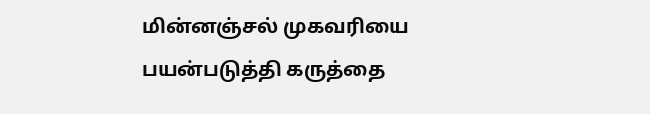மின்னஞ்சல் முகவரியை பயன்படுத்தி கருத்தை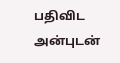பதிவிட அன்புடன்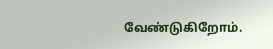வேண்டுகிறோம்.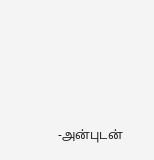-அன்புடன்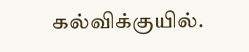கல்விக்குயில்.